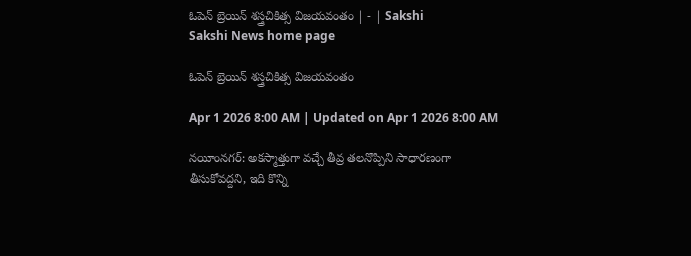ఓపెన్‌ బ్రెయిన్‌ శస్త్రచికిత్స విజయవంతం | - | Sakshi
Sakshi News home page

ఓపెన్‌ బ్రెయిన్‌ శస్త్రచికిత్స విజయవంతం

Apr 1 2026 8:00 AM | Updated on Apr 1 2026 8:00 AM

నయీంనగర్‌: అకస్మాత్తుగా వచ్చే తీవ్ర తలనొప్పిని సాధారణంగా తీసుకోవద్దని, ఇది కొన్ని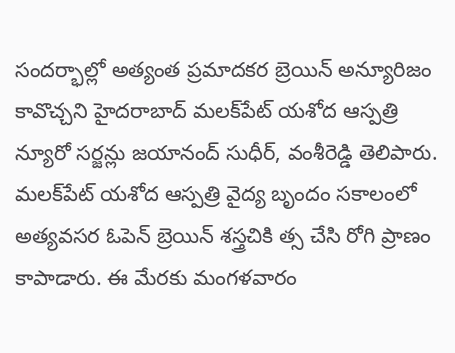సందర్భాల్లో అత్యంత ప్రమాదకర బ్రెయిన్‌ అన్యూరిజం కావొచ్చని హైదరాబాద్‌ మలక్‌పేట్‌ యశోద ఆస్పత్రి న్యూరో సర్జన్లు జయానంద్‌ సుధీర్‌, వంశీరెడ్డి తెలిపారు. మలక్‌పేట్‌ యశోద ఆస్పత్రి వైద్య బృందం సకాలంలో అత్యవసర ఓపెన్‌ బ్రెయిన్‌ శస్త్రచికి త్స చేసి రోగి ప్రాణం కాపాడారు. ఈ మేరకు మంగళవారం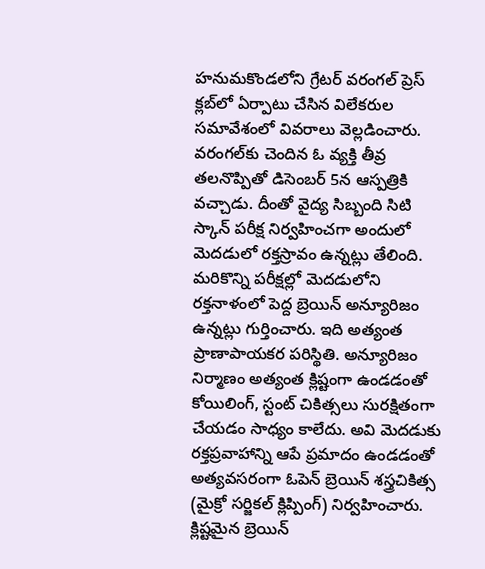హనుమకొండలోని గ్రేటర్‌ వరంగల్‌ ప్రెస్‌ క్లబ్‌లో ఏర్పాటు చేసిన విలేకరుల సమావేశంలో వివరాలు వెల్లడించారు. వరంగల్‌కు చెందిన ఓ వ్యక్తి తీవ్ర తలనొప్పితో డిసెంబర్‌ 5న ఆస్పత్రికి వచ్చాడు. దీంతో వైద్య సిబ్బంది సిటి స్కాన్‌ పరీక్ష నిర్వహించగా అందులో మెదడులో రక్తస్రావం ఉన్నట్లు తేలింది. మరికొన్ని పరీక్షల్లో మెదడులోని రక్తనాళంలో పెద్ద బ్రెయిన్‌ అన్యూరిజం ఉన్నట్లు గుర్తించారు. ఇది అత్యంత ప్రాణాపాయకర పరిస్థితి. అన్యూరిజం నిర్మాణం అత్యంత క్లిష్టంగా ఉండడంతో కోయిలింగ్‌, స్టంట్‌ చికిత్సలు సురక్షితంగా చేయడం సాధ్యం కాలేదు. అవి మెదడుకు రక్తప్రవాహాన్ని ఆపే ప్రమాదం ఉండడంతో అత్యవసరంగా ఓపెన్‌ బ్రెయిన్‌ శస్త్రచికిత్స (మైక్రో సర్జికల్‌ క్లిప్పింగ్‌) నిర్వహించారు. క్లిష్టమైన బ్రెయిన్‌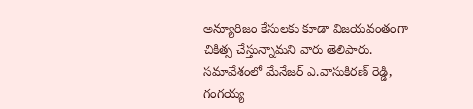అన్యూరిజం కేసులకు కూడా విజయవంతంగా చికిత్స చేస్తున్నామని వారు తెలిపారు. సమావేశంలో మేనేజర్‌ ఎ.వాసుకిరణ్‌ రెడ్డి, గంగయ్య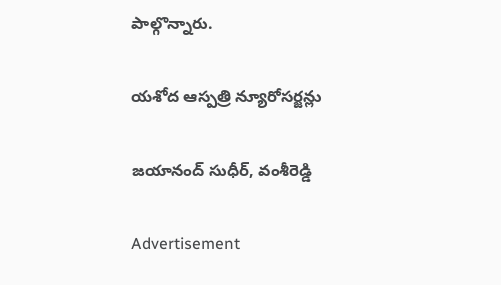పాల్గొన్నారు.

యశోద ఆస్పత్రి న్యూరోసర్జన్లు

జయానంద్‌ సుధీర్‌, వంశీరెడ్డి

Advertisement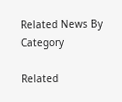Related News By Category

Related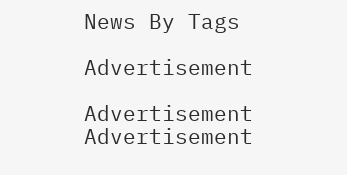News By Tags

Advertisement

Advertisement
Advertisement